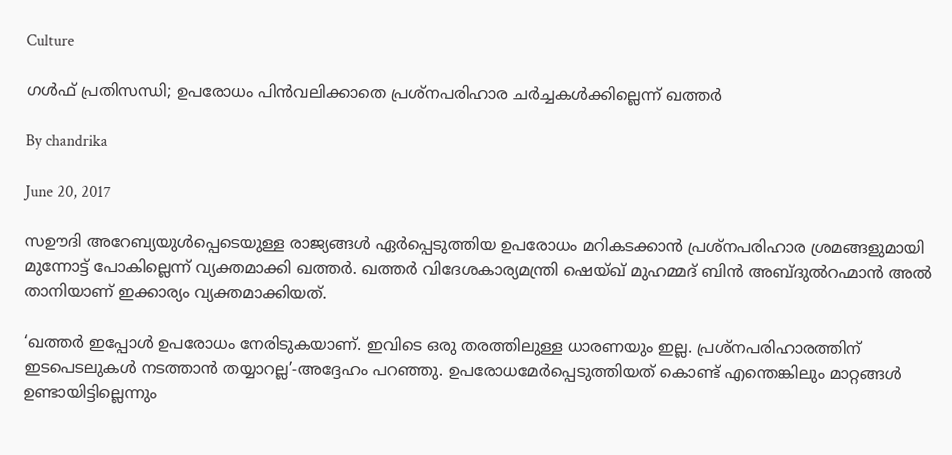Culture

ഗള്‍ഫ് പ്രതിസന്ധി; ഉപരോധം പിന്‍വലിക്കാതെ പ്രശ്‌നപരിഹാര ചര്‍ച്ചകള്‍ക്കില്ലെന്ന് ഖത്തര്‍

By chandrika

June 20, 2017

സഊദി അറേബ്യയുള്‍പ്പെടെയുള്ള രാജ്യങ്ങള്‍ ഏര്‍പ്പെടുത്തിയ ഉപരോധം മറികടക്കാന്‍ പ്രശ്‌നപരിഹാര ശ്രമങ്ങളുമായി മുന്നോട്ട് പോകില്ലെന്ന് വ്യക്തമാക്കി ഖത്തര്‍. ഖത്തര്‍ വിദേശകാര്യമന്ത്രി ഷെയ്ഖ് മുഹമ്മദ് ബിന്‍ അബ്ദുല്‍റഹ്മാന്‍ അല്‍ താനിയാണ് ഇക്കാര്യം വ്യക്തമാക്കിയത്.

‘ഖത്തര്‍ ഇപ്പോള്‍ ഉപരോധം നേരിടുകയാണ്. ഇവിടെ ഒരു തരത്തിലുള്ള ധാരണയും ഇല്ല. പ്രശ്‌നപരിഹാരത്തിന് ഇടപെടലുകള്‍ നടത്താന്‍ തയ്യാറല്ല’-അദ്ദേഹം പറഞ്ഞു. ഉപരോധമേര്‍പ്പെടുത്തിയത് കൊണ്ട് എന്തെങ്കിലും മാറ്റങ്ങള്‍ ഉണ്ടായിട്ടില്ലെന്നും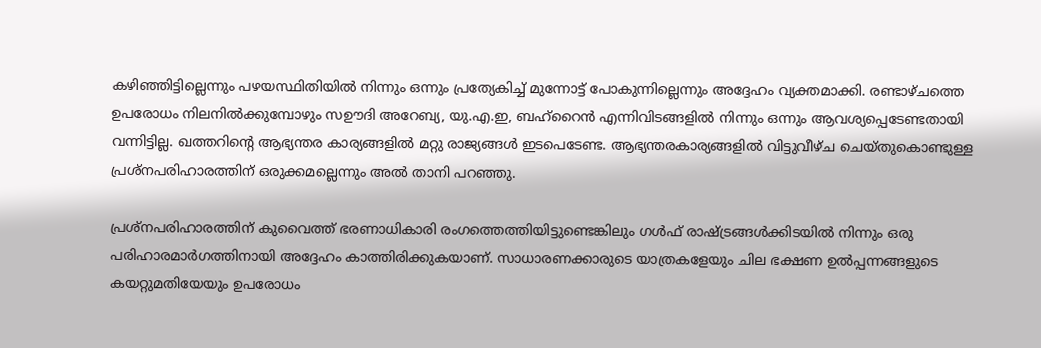കഴിഞ്ഞിട്ടില്ലെന്നും പഴയസ്ഥിതിയില്‍ നിന്നും ഒന്നും പ്രത്യേകിച്ച് മുന്നോട്ട് പോകുന്നില്ലെന്നും അദ്ദേഹം വ്യക്തമാക്കി. രണ്ടാഴ്ചത്തെ ഉപരോധം നിലനില്‍ക്കുമ്പോഴും സഊദി അറേബ്യ, യു.എ.ഇ, ബഹ്‌റൈന്‍ എന്നിവിടങ്ങളില്‍ നിന്നും ഒന്നും ആവശ്യപ്പെടേണ്ടതായി വന്നിട്ടില്ല. ഖത്തറിന്റെ ആഭ്യന്തര കാര്യങ്ങളില്‍ മറ്റു രാജ്യങ്ങള്‍ ഇടപെടേണ്ട. ആഭ്യന്തരകാര്യങ്ങളില്‍ വിട്ടുവീഴ്ച ചെയ്തുകൊണ്ടുള്ള പ്രശ്‌നപരിഹാരത്തിന് ഒരുക്കമല്ലെന്നും അല്‍ താനി പറഞ്ഞു.

പ്രശ്‌നപരിഹാരത്തിന് കുവൈത്ത് ഭരണാധികാരി രംഗത്തെത്തിയിട്ടുണ്ടെങ്കിലും ഗള്‍ഫ് രാഷ്ട്രങ്ങള്‍ക്കിടയില്‍ നിന്നും ഒരു പരിഹാരമാര്‍ഗത്തിനായി അദ്ദേഹം കാത്തിരിക്കുകയാണ്. സാധാരണക്കാരുടെ യാത്രകളേയും ചില ഭക്ഷണ ഉല്‍പ്പന്നങ്ങളുടെ കയറ്റുമതിയേയും ഉപരോധം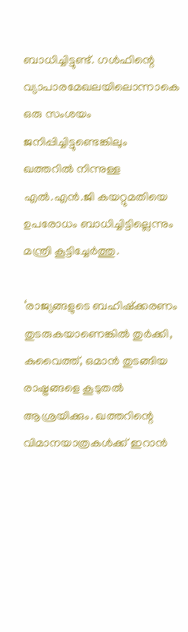ബാധിച്ചിട്ടുണ്ട്. ഗള്‍ഫിന്റെ വ്യാപാരമേഖലയിലൊന്നാകെ ഒരു സംശയം ജനിപ്പിച്ചിട്ടുണ്ടെങ്കിലും ഖത്തറില്‍ നിന്നുള്ള എല്‍.എന്‍.ജി കയറ്റുമതിയെ ഉപരോധം ബാധിച്ചിട്ടില്ലെന്നും മന്ത്രി കൂട്ടിച്ചേര്‍ത്തു.

‘രാജ്യങ്ങളുടെ ബഹിഷ്‌ക്കരണം തുടരുകയാണെങ്കില്‍ തുര്‍ക്കി, കുവൈത്ത്, ഒമാന്‍ തുടങ്ങിയ രാഷ്ട്രങ്ങളെ കൂടുതല്‍ ആശ്രയിക്കും. ഖത്തറിന്റെ വിമാനയാത്രകള്‍ക്ക് ഇറാന്‍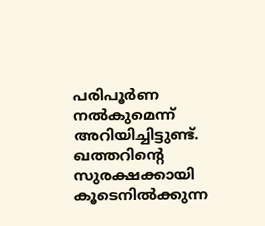പരിപൂര്‍ണ നല്‍കുമെന്ന് അറിയിച്ചിട്ടുണ്ട്. ഖത്തറിന്റെ സുരക്ഷക്കായി കൂടെനില്‍ക്കുന്ന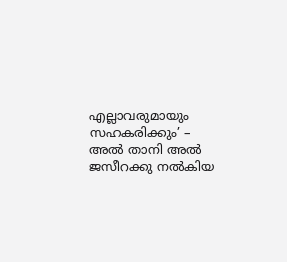എല്ലാവരുമായും സഹകരിക്കും’ – അല്‍ താനി അല്‍ ജസീറക്കു നല്‍കിയ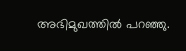അഭിമുഖത്തില്‍ പറഞ്ഞു.